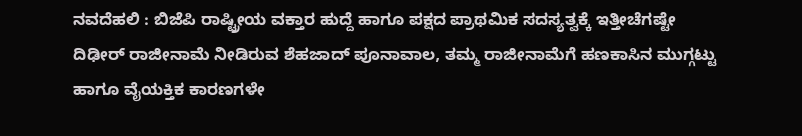ನವದೆಹಲಿ : ಬಿಜೆಪಿ ರಾಷ್ಟ್ರೀಯ ವಕ್ತಾರ ಹುದ್ದೆ ಹಾಗೂ ಪಕ್ಷದ ಪ್ರಾಥಮಿಕ ಸದಸ್ಯತ್ವಕ್ಕೆ ಇತ್ತೀಚೆಗಷ್ಟೇ ದಿಢೀರ್ ರಾಜೀನಾಮೆ ನೀಡಿರುವ ಶೆಹಜಾದ್ ಪೂನಾವಾಲ, ತಮ್ಮ ರಾಜೀನಾಮೆಗೆ ಹಣಕಾಸಿನ ಮುಗ್ಗಟ್ಟು ಹಾಗೂ ವೈಯಕ್ತಿಕ ಕಾರಣಗಳೇ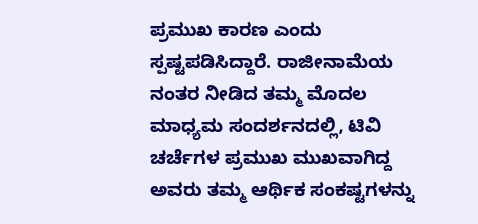ಪ್ರಮುಖ ಕಾರಣ ಎಂದು ಸ್ಪಷ್ಟಪಡಿಸಿದ್ದಾರೆ. ರಾಜೀನಾಮೆಯ ನಂತರ ನೀಡಿದ ತಮ್ಮ ಮೊದಲ ಮಾಧ್ಯಮ ಸಂದರ್ಶನದಲ್ಲಿ, ಟಿವಿ ಚರ್ಚೆಗಳ ಪ್ರಮುಖ ಮುಖವಾಗಿದ್ದ ಅವರು ತಮ್ಮ ಆರ್ಥಿಕ ಸಂಕಷ್ಟಗಳನ್ನು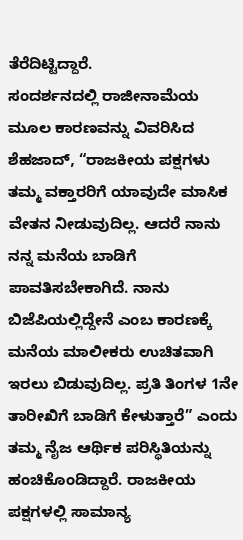ತೆರೆದಿಟ್ಟಿದ್ದಾರೆ.
ಸಂದರ್ಶನದಲ್ಲಿ ರಾಜೀನಾಮೆಯ ಮೂಲ ಕಾರಣವನ್ನು ವಿವರಿಸಿದ ಶೆಹಜಾದ್, “ರಾಜಕೀಯ ಪಕ್ಷಗಳು ತಮ್ಮ ವಕ್ತಾರರಿಗೆ ಯಾವುದೇ ಮಾಸಿಕ ವೇತನ ನೀಡುವುದಿಲ್ಲ. ಆದರೆ ನಾನು ನನ್ನ ಮನೆಯ ಬಾಡಿಗೆ ಪಾವತಿಸಬೇಕಾಗಿದೆ. ನಾನು ಬಿಜೆಪಿಯಲ್ಲಿದ್ದೇನೆ ಎಂಬ ಕಾರಣಕ್ಕೆ ಮನೆಯ ಮಾಲೀಕರು ಉಚಿತವಾಗಿ ಇರಲು ಬಿಡುವುದಿಲ್ಲ. ಪ್ರತಿ ತಿಂಗಳ 1ನೇ ತಾರೀಖಿಗೆ ಬಾಡಿಗೆ ಕೇಳುತ್ತಾರೆ” ಎಂದು ತಮ್ಮ ನೈಜ ಆರ್ಥಿಕ ಪರಿಸ್ಥಿತಿಯನ್ನು ಹಂಚಿಕೊಂಡಿದ್ದಾರೆ. ರಾಜಕೀಯ ಪಕ್ಷಗಳಲ್ಲಿ ಸಾಮಾನ್ಯ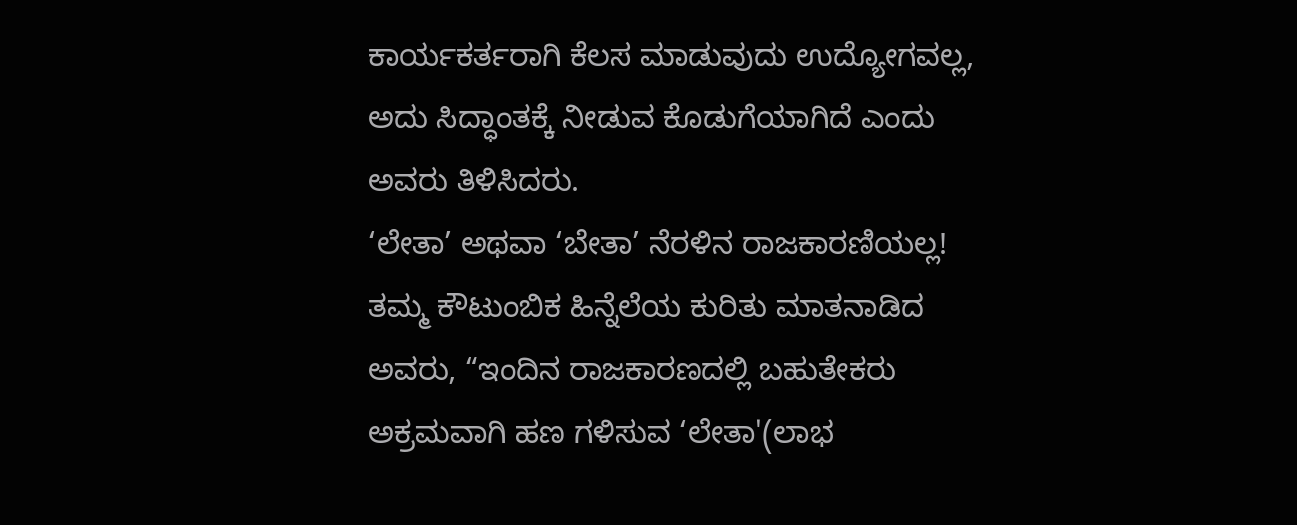ಕಾರ್ಯಕರ್ತರಾಗಿ ಕೆಲಸ ಮಾಡುವುದು ಉದ್ಯೋಗವಲ್ಲ, ಅದು ಸಿದ್ಧಾಂತಕ್ಕೆ ನೀಡುವ ಕೊಡುಗೆಯಾಗಿದೆ ಎಂದು ಅವರು ತಿಳಿಸಿದರು.
‘ಲೇತಾ’ ಅಥವಾ ‘ಬೇತಾ’ ನೆರಳಿನ ರಾಜಕಾರಣಿಯಲ್ಲ!
ತಮ್ಮ ಕೌಟುಂಬಿಕ ಹಿನ್ನೆಲೆಯ ಕುರಿತು ಮಾತನಾಡಿದ ಅವರು, “ಇಂದಿನ ರಾಜಕಾರಣದಲ್ಲಿ ಬಹುತೇಕರು ಅಕ್ರಮವಾಗಿ ಹಣ ಗಳಿಸುವ ‘ಲೇತಾ'(ಲಾಭ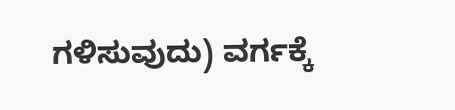ಗಳಿಸುವುದು) ವರ್ಗಕ್ಕೆ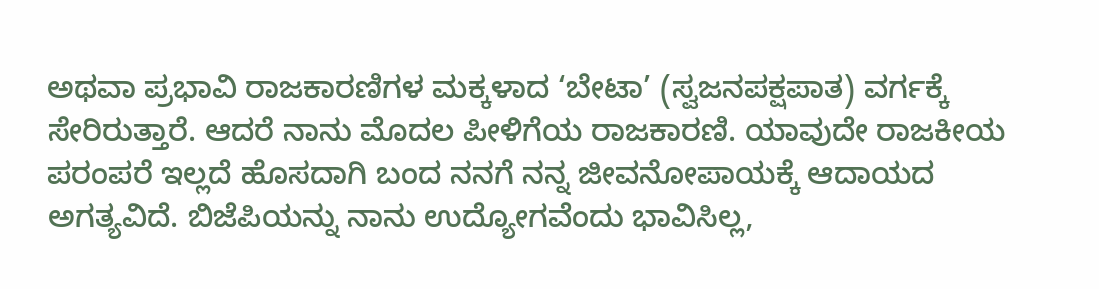ಅಥವಾ ಪ್ರಭಾವಿ ರಾಜಕಾರಣಿಗಳ ಮಕ್ಕಳಾದ ‘ಬೇಟಾ’ (ಸ್ವಜನಪಕ್ಷಪಾತ) ವರ್ಗಕ್ಕೆ ಸೇರಿರುತ್ತಾರೆ. ಆದರೆ ನಾನು ಮೊದಲ ಪೀಳಿಗೆಯ ರಾಜಕಾರಣಿ. ಯಾವುದೇ ರಾಜಕೀಯ ಪರಂಪರೆ ಇಲ್ಲದೆ ಹೊಸದಾಗಿ ಬಂದ ನನಗೆ ನನ್ನ ಜೀವನೋಪಾಯಕ್ಕೆ ಆದಾಯದ ಅಗತ್ಯವಿದೆ. ಬಿಜೆಪಿಯನ್ನು ನಾನು ಉದ್ಯೋಗವೆಂದು ಭಾವಿಸಿಲ್ಲ,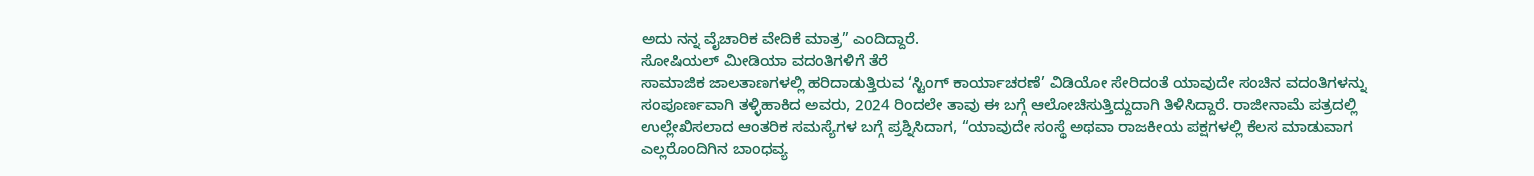ಅದು ನನ್ನ ವೈಚಾರಿಕ ವೇದಿಕೆ ಮಾತ್ರ” ಎಂದಿದ್ದಾರೆ.
ಸೋಷಿಯಲ್ ಮೀಡಿಯಾ ವದಂತಿಗಳಿಗೆ ತೆರೆ
ಸಾಮಾಜಿಕ ಜಾಲತಾಣಗಳಲ್ಲಿ ಹರಿದಾಡುತ್ತಿರುವ ‘ಸ್ಟಿಂಗ್ ಕಾರ್ಯಾಚರಣೆ’ ವಿಡಿಯೋ ಸೇರಿದಂತೆ ಯಾವುದೇ ಸಂಚಿನ ವದಂತಿಗಳನ್ನು ಸಂಪೂರ್ಣವಾಗಿ ತಳ್ಳಿಹಾಕಿದ ಅವರು, 2024 ರಿಂದಲೇ ತಾವು ಈ ಬಗ್ಗೆ ಆಲೋಚಿಸುತ್ತಿದ್ದುದಾಗಿ ತಿಳಿಸಿದ್ದಾರೆ. ರಾಜೀನಾಮೆ ಪತ್ರದಲ್ಲಿ ಉಲ್ಲೇಖಿಸಲಾದ ಆಂತರಿಕ ಸಮಸ್ಯೆಗಳ ಬಗ್ಗೆ ಪ್ರಶ್ನಿಸಿದಾಗ, “ಯಾವುದೇ ಸಂಸ್ಥೆ ಅಥವಾ ರಾಜಕೀಯ ಪಕ್ಷಗಳಲ್ಲಿ ಕೆಲಸ ಮಾಡುವಾಗ ಎಲ್ಲರೊಂದಿಗಿನ ಬಾಂಧವ್ಯ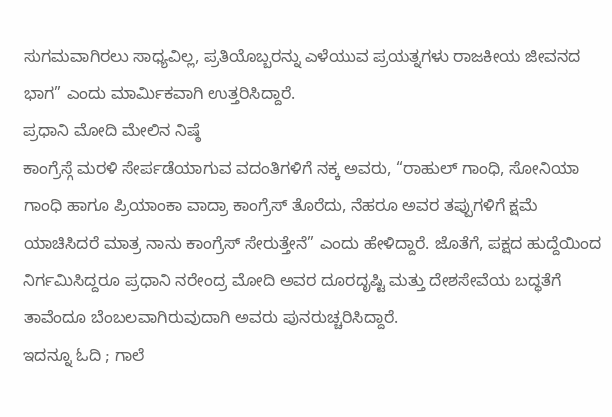ಸುಗಮವಾಗಿರಲು ಸಾಧ್ಯವಿಲ್ಲ, ಪ್ರತಿಯೊಬ್ಬರನ್ನು ಎಳೆಯುವ ಪ್ರಯತ್ನಗಳು ರಾಜಕೀಯ ಜೀವನದ ಭಾಗ” ಎಂದು ಮಾರ್ಮಿಕವಾಗಿ ಉತ್ತರಿಸಿದ್ದಾರೆ.
ಪ್ರಧಾನಿ ಮೋದಿ ಮೇಲಿನ ನಿಷ್ಠೆ
ಕಾಂಗ್ರೆಸ್ಗೆ ಮರಳಿ ಸೇರ್ಪಡೆಯಾಗುವ ವದಂತಿಗಳಿಗೆ ನಕ್ಕ ಅವರು, “ರಾಹುಲ್ ಗಾಂಧಿ, ಸೋನಿಯಾ ಗಾಂಧಿ ಹಾಗೂ ಪ್ರಿಯಾಂಕಾ ವಾದ್ರಾ ಕಾಂಗ್ರೆಸ್ ತೊರೆದು, ನೆಹರೂ ಅವರ ತಪ್ಪುಗಳಿಗೆ ಕ್ಷಮೆ ಯಾಚಿಸಿದರೆ ಮಾತ್ರ ನಾನು ಕಾಂಗ್ರೆಸ್ ಸೇರುತ್ತೇನೆ” ಎಂದು ಹೇಳಿದ್ದಾರೆ. ಜೊತೆಗೆ, ಪಕ್ಷದ ಹುದ್ದೆಯಿಂದ ನಿರ್ಗಮಿಸಿದ್ದರೂ ಪ್ರಧಾನಿ ನರೇಂದ್ರ ಮೋದಿ ಅವರ ದೂರದೃಷ್ಟಿ ಮತ್ತು ದೇಶಸೇವೆಯ ಬದ್ಧತೆಗೆ ತಾವೆಂದೂ ಬೆಂಬಲವಾಗಿರುವುದಾಗಿ ಅವರು ಪುನರುಚ್ಚರಿಸಿದ್ದಾರೆ.
ಇದನ್ನೂ ಓದಿ ; ಗಾಲೆ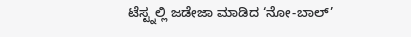ಟೆಸ್ಟ್ನಲ್ಲಿ ಜಡೇಜಾ ಮಾಡಿದ ‘ನೋ-ಬಾಲ್’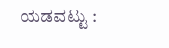ಯಡವಟ್ಟು :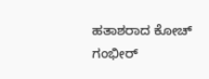ಹತಾಶರಾದ ಕೋಚ್ ಗಂಭೀರ್